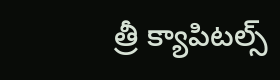త్రీ క్యాపిటల్స్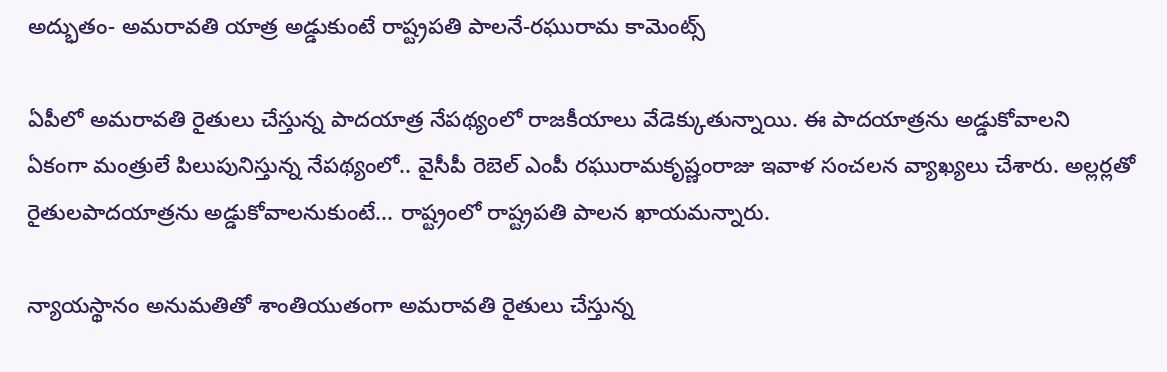అద్భుతం- అమరావతి యాత్ర అడ్డుకుంటే రాష్ట్రపతి పాలనే-రఘురామ కామెంట్స్

ఏపీలో అమరావతి రైతులు చేస్తున్న పాదయాత్ర నేపథ్యంలో రాజకీయాలు వేడెక్కుతున్నాయి. ఈ పాదయాత్రను అడ్డుకోవాలని ఏకంగా మంత్రులే పిలుపునిస్తున్న నేపథ్యంలో.. వైసీపీ రెబెల్ ఎంపీ రఘురామకృష్ణంరాజు ఇవాళ సంచలన వ్యాఖ్యలు చేశారు. అల్లర్లతో రైతులపాదయాత్రను అడ్డుకోవాలనుకుంటే... రాష్ట్రంలో రాష్ట్రపతి పాలన ఖాయమన్నారు.

న్యాయస్థానం అనుమతితో శాంతియుతంగా అమరావతి రైతులు చేస్తున్న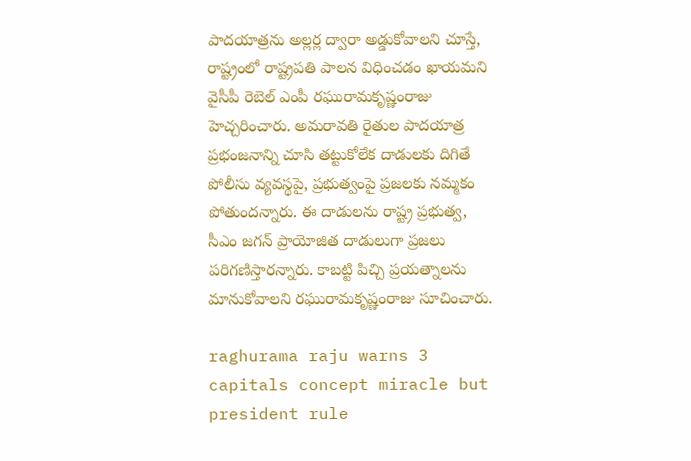పాదయాత్రను అల్లర్ల ద్వారా అడ్డుకోవాలని చూస్తే, రాష్ట్రంలో రాష్ట్రపతి పాలన విధించడం ఖాయమని వైసీపీ రెబెల్ ఎంపీ రఘురామకృష్ణంరాజు హెచ్చరించారు. అమరావతి రైతుల పాదయాత్ర ప్రభంజనాన్ని చూసి తట్టుకోలేక దాడులకు దిగితే పోలీసు వ్యవస్థపై, ప్రభుత్వంపై ప్రజలకు నమ్మకం పోతుందన్నారు. ఈ దాడులను రాష్ట్ర ప్రభుత్వ, సీఎం జగన్ ప్రాయోజిత దాడులుగా ప్రజలు పరిగణిస్తారన్నారు. కాబట్టి పిచ్చి ప్రయత్నాలను మానుకోవాలని రఘురామకృష్ణంరాజు సూచించారు.

raghurama raju warns 3 capitals concept miracle but president rule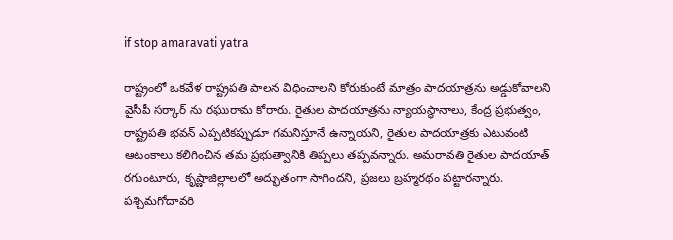if stop amaravati yatra

రాష్ట్రంలో ఒకవేళ రాష్ట్రపతి పాలన విధించాలని కోరుకుంటే మాత్రం పాదయాత్రను అడ్డుకోవాలని వైసీపీ సర్కార్ ను రఘురామ కోరారు. రైతుల పాదయాత్రను న్యాయస్థానాలు, కేంద్ర ప్రభుత్వం, రాష్ట్రపతి భవన్ ఎప్పటికప్పుడూ గమనిస్తూనే ఉన్నాయని, రైతుల పాదయాత్రకు ఎటువంటి ఆటంకాలు కలిగించిన తమ ప్రభుత్వానికి తిప్పలు తప్పవన్నారు. అమరావతి రైతుల పాదయాత్ రగుంటూరు, కృష్ణాజిల్లాలలో అద్భుతంగా సాగిందని, ప్రజలు బ్రహ్మరథం పట్టారన్నారు. పశ్చిమగోదావరి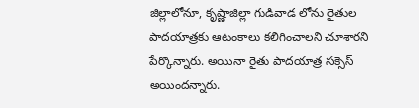జిల్లాలోనూ, కృష్ణాజిల్లా గుడివాడ లోను రైతుల పాదయాత్రకు ఆటంకాలు కలిగించాలని చూశారని పేర్కొన్నారు. అయినా రైతు పాదయాత్ర సక్సెస్ అయిందన్నారు.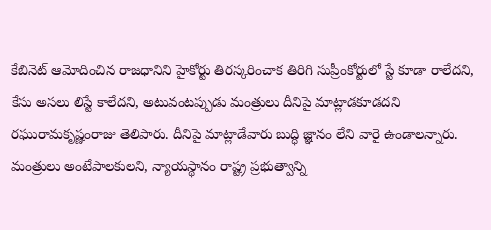కేబినెట్ ఆమోదించిన రాజధానిని హైకోర్టు తిరస్కరించాక తిరిగి సుప్రీంకోర్టులో స్టే కూడా రాలేదని, కేసు అసలు లిస్టే కాలేదని, అటువంటప్పుడు మంత్రులు దీనిపై మాట్లాడకూడదని రఘురామకృష్ణంరాజు తెలిపారు. దీనిపై మాట్లాడేవారు బుద్ధి జ్ఞానం లేని వారై ఉండాలన్నారు. మంత్రులు అంటేపాలకులని, న్యాయస్థానం రాష్ట్ర ప్రభుత్వాన్ని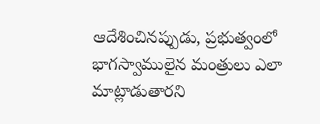ఆదేశించినప్పుడు, ప్రభుత్వంలో భాగస్వాములైన మంత్రులు ఎలా మాట్లాడుతారని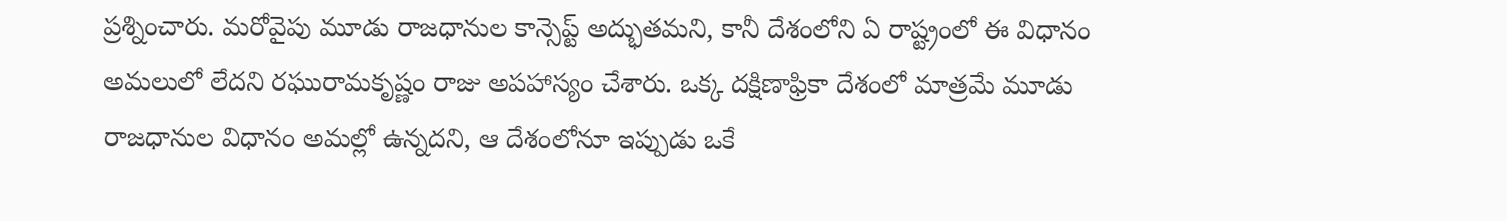ప్రశ్నించారు. మరోవైపు మూడు రాజధానుల కాన్సెప్ట్ అద్భుతమని, కానీ దేశంలోని ఏ రాష్ట్రంలో ఈ విధానం అమలులో లేదని రఘురామకృష్ణం రాజు అపహాస్యం చేశారు. ఒక్క దక్షిణాఫ్రికా దేశంలో మాత్రమే మూడు రాజధానుల విధానం అమల్లో ఉన్నదని, ఆ దేశంలోనూ ఇప్పుడు ఒకే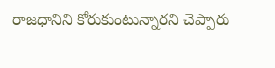రాజధానిని కోరుకుంటున్నారని చెప్పారు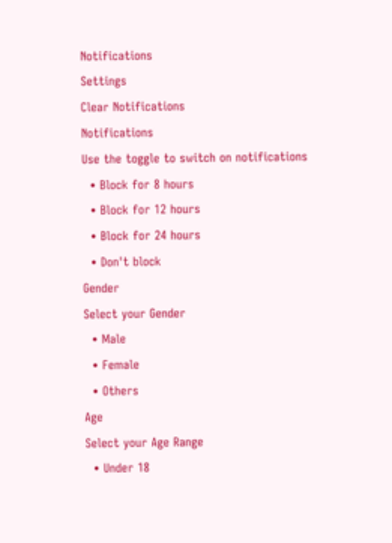Notifications
Settings
Clear Notifications
Notifications
Use the toggle to switch on notifications
  • Block for 8 hours
  • Block for 12 hours
  • Block for 24 hours
  • Don't block
Gender
Select your Gender
  • Male
  • Female
  • Others
Age
Select your Age Range
  • Under 18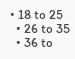• 18 to 25
  • 26 to 35
  • 36 to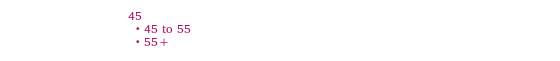45
  • 45 to 55
  • 55+